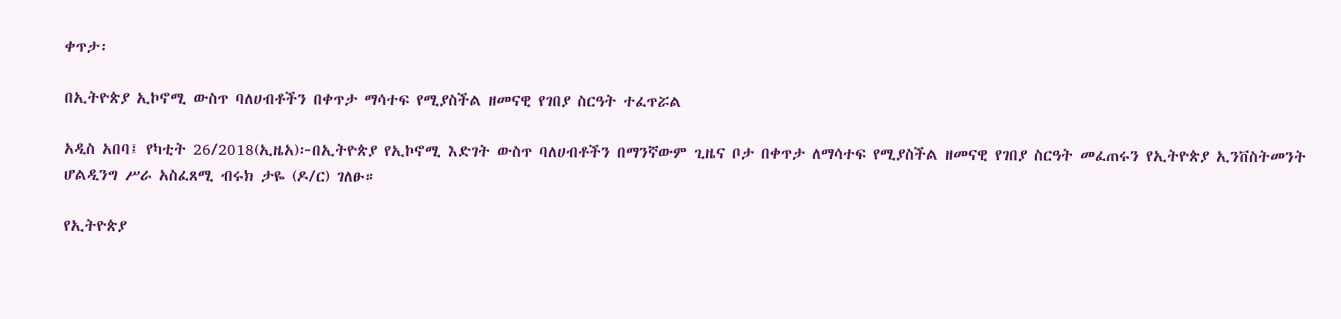ቀጥታ፡

በኢትዮጵያ ኢኮኖሚ ውስጥ ባለሀብቶችን በቀጥታ ማሳተፍ የሚያስችል ዘመናዊ የገበያ ስርዓት ተፈጥሯል

አዲስ አበባ፤ የካቲት 26/2018(ኢዜአ)፦በኢትዮጵያ የኢኮኖሚ እድገት ውስጥ ባለሀብቶችን በማንኛውም ጊዜና ቦታ በቀጥታ ለማሳተፍ የሚያስችል ዘመናዊ የገበያ ስርዓት መፈጠሩን የኢትዮጵያ ኢንቨስትመንት ሆልዲንግ ሥራ አስፈጸሚ ብሩክ ታዬ (ዶ/ር) ገለፁ።

የኢትዮጵያ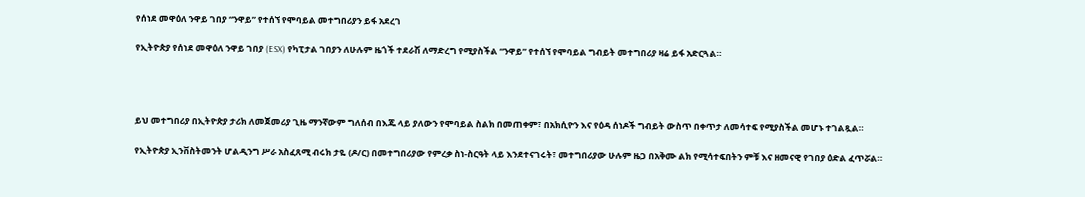የሰነደ መዋዕለ ንዋይ ገበያ “ንዋይ” የተሰኘ የሞባይል መተግበሪያን ይፋ አደረገ

የኢትዮጵያ የሰነደ መዋዕለ ንዋይ ገበያ (ESX) የካፒታል ገበያን ለሁሉም ዜጎች ተደራሽ ለማድረግ የሚያስችል “ንዋይ” የተሰኘ የሞባይል ግብይት መተግበሪያ ዛሬ ይፋ አድርጓል።




ይህ መተግበሪያ በኢትዮጵያ ታሪክ ለመጀመሪያ ጊዜ ማንኛውም ግለሰብ በእጁ ላይ ያለውን የሞባይል ስልክ በመጠቀም፣ በአክሲዮን እና የዕዳ ሰነዶች ግብይት ውስጥ በቀጥታ ለመሳተፍ የሚያስችል መሆኑ ተገልጿል።

የኢትዮጵያ ኢንቨስትመንት ሆልዲንግ ሥራ አስፈጸሚ ብሩክ ታዬ (ዶ/ር) በመተግበሪያው የምረቃ ስነ-ስርዓት ላይ እንደተናገሩት፣ መተግበሪያው ሁሉም ዜጋ በአቅሙ ልክ የሚሳተፍበትን ምቹ እና ዘመናዊ የገበያ ዕድል ፈጥሯል።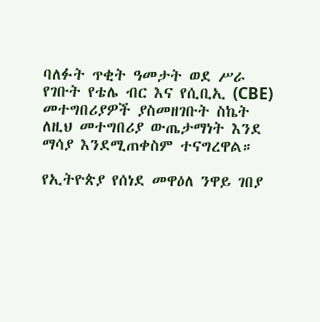ባለፉት ጥቂት ዓመታት ወደ ሥራ የገቡት የቴሌ ብር እና የሲቢኢ (CBE) መተግበሪያዎች ያስመዘገቡት ስኬት ለዚህ መተግበሪያ ውጤታማነት እንደ ማሳያ እንደሚጠቀስም ተናግረዋል።

የኢትዮጵያ የሰነደ መዋዕለ ንዋይ ገበያ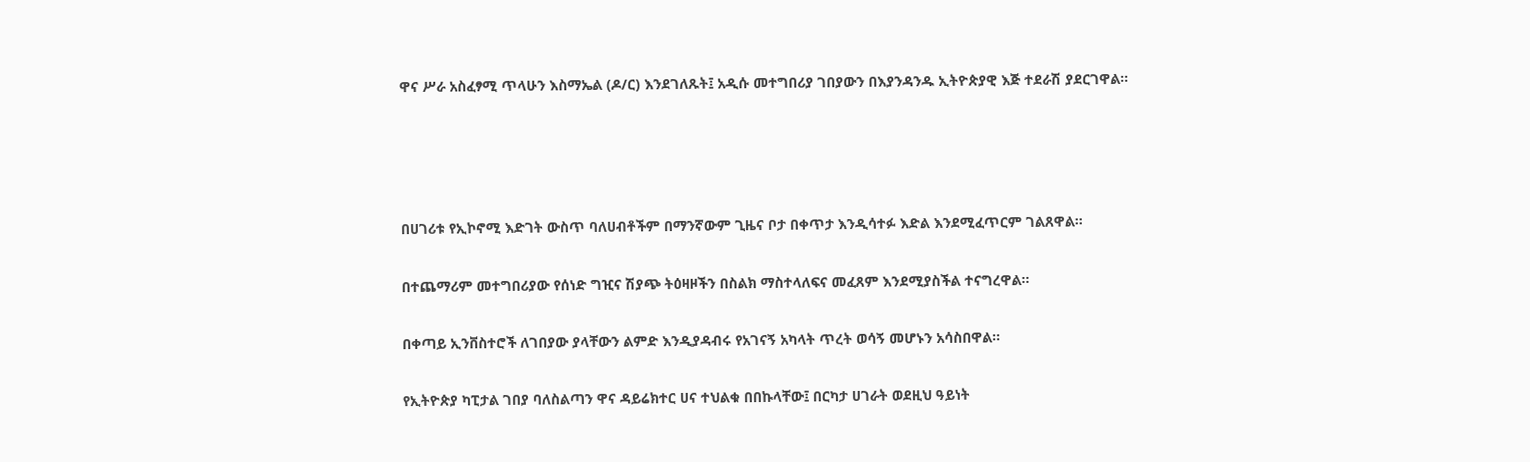ዋና ሥራ አስፈፃሚ ጥላሁን እስማኤል (ዶ/ር) እንደገለጹት፤ አዲሱ መተግበሪያ ገበያውን በእያንዳንዱ ኢትዮጵያዊ እጅ ተደራሽ ያደርገዋል።




በሀገሪቱ የኢኮኖሚ እድገት ውስጥ ባለሀብቶችም በማንኛውም ጊዜና ቦታ በቀጥታ እንዲሳተፉ እድል እንደሚፈጥርም ገልጸዋል።

በተጨማሪም መተግበሪያው የሰነድ ግዢና ሽያጭ ትዕዛዞችን በስልክ ማስተላለፍና መፈጸም እንደሚያስችል ተናግረዋል።

በቀጣይ ኢንቨስተሮች ለገበያው ያላቸውን ልምድ እንዲያዳብሩ የአገናኝ አካላት ጥረት ወሳኝ መሆኑን አሳስበዋል።

የኢትዮጵያ ካፒታል ገበያ ባለስልጣን ዋና ዳይሬክተር ሀና ተህልቁ በበኩላቸው፤ በርካታ ሀገራት ወደዚህ ዓይነት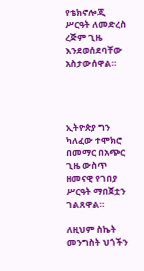የቴክኖሎጂ ሥርዓት ለመድረስ ረጅም ጊዜ እንደወሰደባቸው አስታውሰዋል።




ኢትዮጵያ ግን ካለፈው ተሞክሮ በመማር በአጭር ጊዜ ውስጥ ዘመናዊ የገበያ ሥርዓት ማበጀቷን ገልጸዋል።

ለዚህም ስኬት መንግስት ህጎችን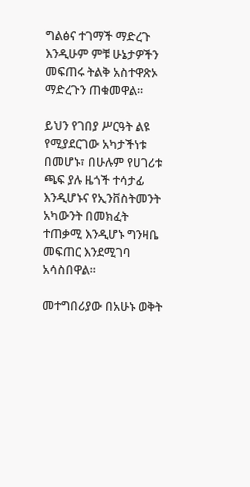ግልፅና ተገማች ማድረጉ እንዲሁም ምቹ ሁኔታዎችን መፍጠሩ ትልቅ አስተዋጽኦ ማድረጉን ጠቁመዋል።

ይህን የገበያ ሥርዓት ልዩ የሚያደርገው አካታችነቱ በመሆኑ፣ በሁሉም የሀገሪቱ ጫፍ ያሉ ዜጎች ተሳታፊ እንዲሆኑና የኢንቨስትመንት አካውንት በመክፈት ተጠቃሚ እንዲሆኑ ግንዛቤ መፍጠር እንደሚገባ አሳስበዋል።

መተግበሪያው በአሁኑ ወቅት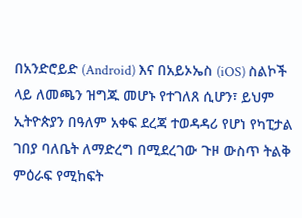በአንድሮይድ (Android) እና በአይኦኤስ (iOS) ስልኮች ላይ ለመጫን ዝግጁ መሆኑ የተገለጸ ሲሆን፣ ይህም ኢትዮጵያን በዓለም አቀፍ ደረጃ ተወዳዳሪ የሆነ የካፒታል ገበያ ባለቤት ለማድረግ በሚደረገው ጉዞ ውስጥ ትልቅ ምዕራፍ የሚከፍት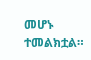መሆኑ ተመልክቷል።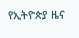የኢትዮጵያ ዜና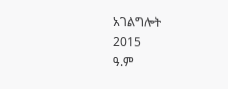አገልግሎት
2015
ዓ.ም